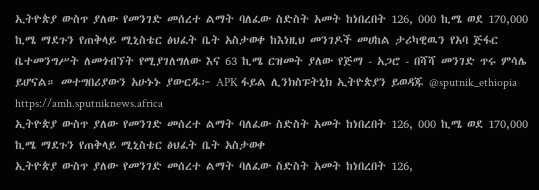ኢትዮጵያ ውስጥ ያለው የመንገድ መሰረተ ልማት ባለፈው ስድስት አመት ከነበረበት 126, 000 ኪሜ ወደ 170,000 ኪሜ ማደጉን የጠቅላይ ሚኒስቴር ፅህፈት ቤት አስታወቀ ከእነዚህ መንገዶች መሀከል ታሪካዊዉን የአባ ጅፋር ቤተመንግሥት ለመጎብኘት የሚያገለግለው እና 63 ኪሜ ርዝመት ያለው የጅማ - አጋሮ - በሻሻ መንገድ ጥሩ ምሳሌ ይሆናል። መተግበሪያውን አሁኑኑ ያውርዱ፦ APK ፋይል ሊንክስፑትኒክ ኢትዮጵያን ይወዳጁ @sputnik_ethiopia
https://amh.sputniknews.africa
ኢትዮጵያ ውስጥ ያለው የመንገድ መሰረተ ልማት ባለፈው ስድስት አመት ከነበረበት 126, 000 ኪሜ ወደ 170,000 ኪሜ ማደጉን የጠቅላይ ሚኒስቴር ፅህፈት ቤት አስታወቀ
ኢትዮጵያ ውስጥ ያለው የመንገድ መሰረተ ልማት ባለፈው ስድስት አመት ከነበረበት 126,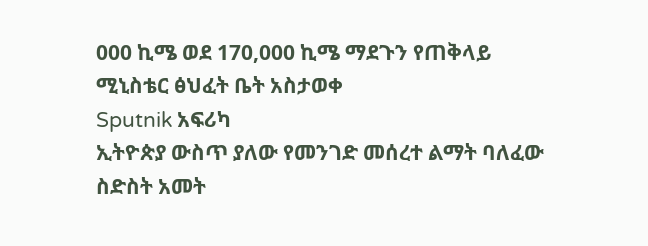000 ኪሜ ወደ 170,000 ኪሜ ማደጉን የጠቅላይ ሚኒስቴር ፅህፈት ቤት አስታወቀ
Sputnik አፍሪካ
ኢትዮጵያ ውስጥ ያለው የመንገድ መሰረተ ልማት ባለፈው ስድስት አመት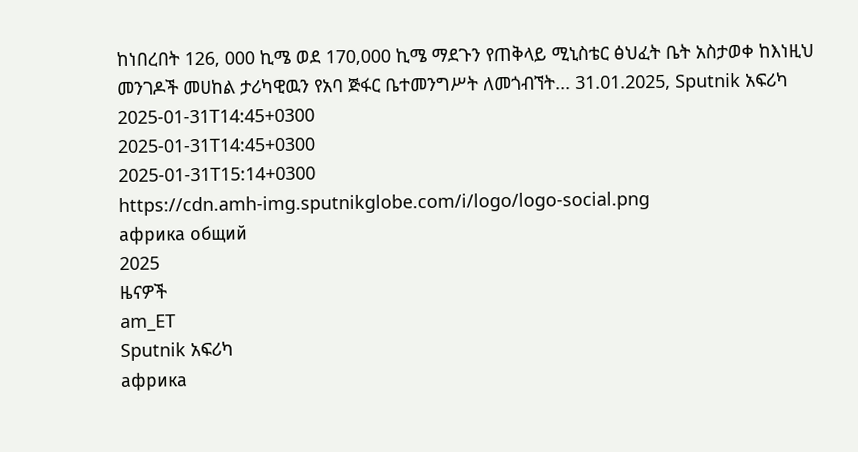ከነበረበት 126, 000 ኪሜ ወደ 170,000 ኪሜ ማደጉን የጠቅላይ ሚኒስቴር ፅህፈት ቤት አስታወቀ ከእነዚህ መንገዶች መሀከል ታሪካዊዉን የአባ ጅፋር ቤተመንግሥት ለመጎብኘት... 31.01.2025, Sputnik አፍሪካ
2025-01-31T14:45+0300
2025-01-31T14:45+0300
2025-01-31T15:14+0300
https://cdn.amh-img.sputnikglobe.com/i/logo/logo-social.png
африка общий
2025
ዜናዎች
am_ET
Sputnik አፍሪካ
африка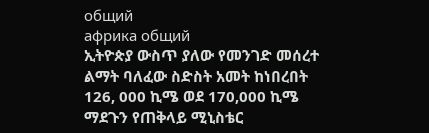общий
африка общий
ኢትዮጵያ ውስጥ ያለው የመንገድ መሰረተ ልማት ባለፈው ስድስት አመት ከነበረበት 126, 000 ኪሜ ወደ 170,000 ኪሜ ማደጉን የጠቅላይ ሚኒስቴር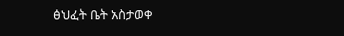ፅህፈት ቤት አስታወቀ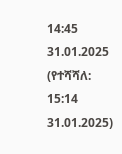14:45 31.01.2025 (የተሻሻለ: 15:14 31.01.2025)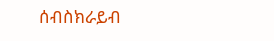ሰብስክራይብ